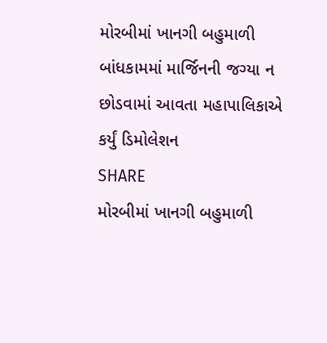મોરબીમાં ખાનગી બહુમાળી બાંધકામમાં માર્જિનની જગ્યા ન છોડવામાં આવતા મહાપાલિકાએ કર્યું ડિમોલેશન
SHARE
મોરબીમાં ખાનગી બહુમાળી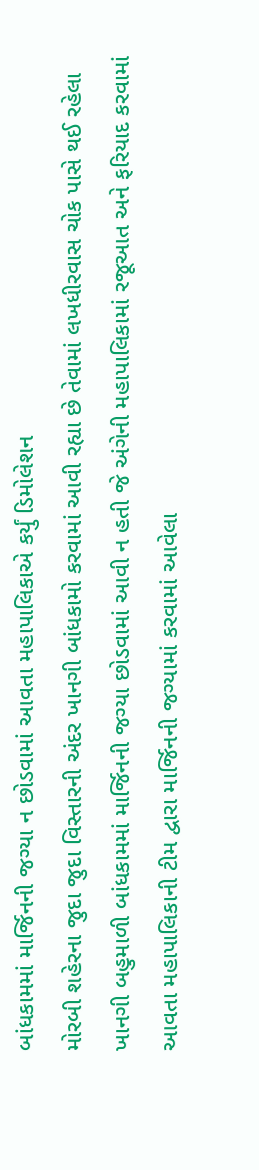બાંધકામમાં માર્જિનની જગ્યા ન છોડવામાં આવતા મહાપાલિકાએ કર્યું ડિમોલેશન
મોરબી શહેરના જુદા જુદા વિસ્તારની અંદર ખાનગી બાંધકામો કરવામાં આવી રહ્યા છે તેવામાં લખધીરવાસ ચોક પાસે થઈ રહેલા ખાનગી બહુમાળી બાંધકામમાં માર્જિનની જગ્યા છોડવામાં આવી ન હતી જે અંગેની મહાપાલિકામાં રજૂઆત અને ફરિયાદ કરવામાં આવતા મહાપાલિકાની ટીમ દ્વારા માર્જિનની જગ્યામાં કરવામાં આવેલા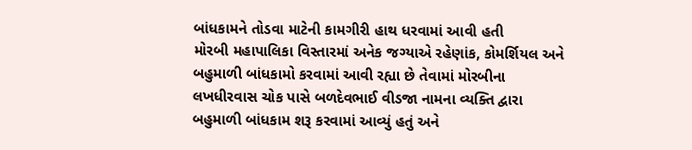બાંધકામને તોડવા માટેની કામગીરી હાથ ધરવામાં આવી હતી
મોરબી મહાપાલિકા વિસ્તારમાં અનેક જગ્યાએ રહેણાંક, કોમર્શિયલ અને બહુમાળી બાંધકામો કરવામાં આવી રહ્યા છે તેવામાં મોરબીના લખધીરવાસ ચોક પાસે બળદેવભાઈ વીડજા નામના વ્યક્તિ દ્વારા બહુમાળી બાંધકામ શરૂ કરવામાં આવ્યું હતું અને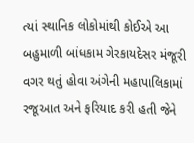ત્યાં સ્થાનિક લોકોમાંથી કોઈએ આ બહુમાળી બાંધકામ ગેરકાયદેસર મંજૂરી વગર થતું હોવા અંગેની મહાપાલિકામાં રજૂઆત અને ફરિયાદ કરી હતી જેને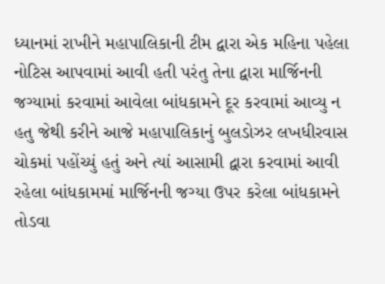ધ્યાનમાં રાખીને મહાપાલિકાની ટીમ દ્વારા એક મહિના પહેલા નોટિસ આપવામાં આવી હતી પરંતુ તેના દ્વારા માર્જિનની જગ્યામાં કરવામાં આવેલા બાંધકામને દૂર કરવામાં આવ્યુ ન હતુ જેથી કરીને આજે મહાપાલિકાનું બુલડોઝર લખધીરવાસ ચોકમાં પહોંચ્યું હતું અને ત્યાં આસામી દ્વારા કરવામાં આવી રહેલા બાંધકામમાં માર્જિનની જગ્યા ઉપર કરેલા બાંધકામને તોડવા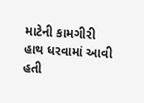માટેની કામગીરી હાથ ધરવામાં આવી હતી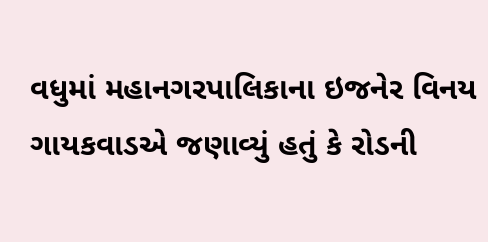વધુમાં મહાનગરપાલિકાના ઇજનેર વિનય ગાયકવાડએ જણાવ્યું હતું કે રોડની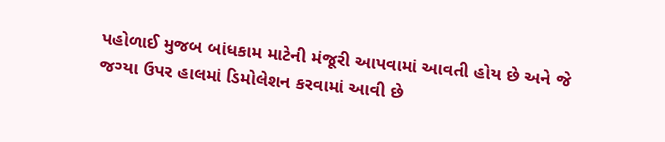પહોળાઈ મુજબ બાંધકામ માટેની મંજૂરી આપવામાં આવતી હોય છે અને જે જગ્યા ઉપર હાલમાં ડિમોલેશન કરવામાં આવી છે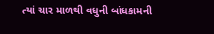ત્યાં ચાર માળથી વધુની બાંધકામની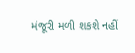મંજૂરી મળી શકશે નહીં